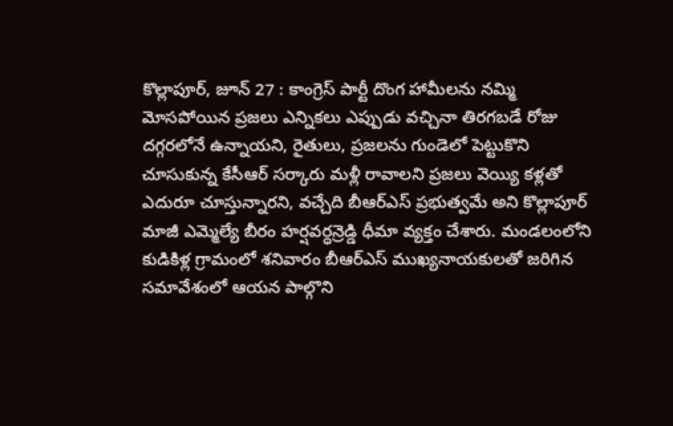కొల్లాపూర్, జూన్ 27 : కాంగ్రెస్ పార్టీ దొంగ హామీలను నమ్మి మోసపోయిన ప్రజలు ఎన్నికలు ఎప్పుడు వచ్చినా తిరగబడే రోజు దగ్గరలోనే ఉన్నాయని, రైతులు, ప్రజలను గుండెలో పెట్టుకొని చూసుకున్న కేసీఆర్ సర్కారు మళ్లీ రావాలని ప్రజలు వెయ్యి కళ్లతో ఎదురూ చూస్తున్నారని, వచ్చేది బీఆర్ఎస్ ప్రభుత్వమే అని కొల్లాపూర్ మాజీ ఎమ్మెల్యే బీరం హర్షవర్ధన్రెడ్డి ధీమా వ్యక్తం చేశారు. మండలంలోని కుడికిళ్ల గ్రామంలో శనివారం బీఆర్ఎస్ ముఖ్యనాయకులతో జరిగిన సమావేశంలో ఆయన పాల్గొని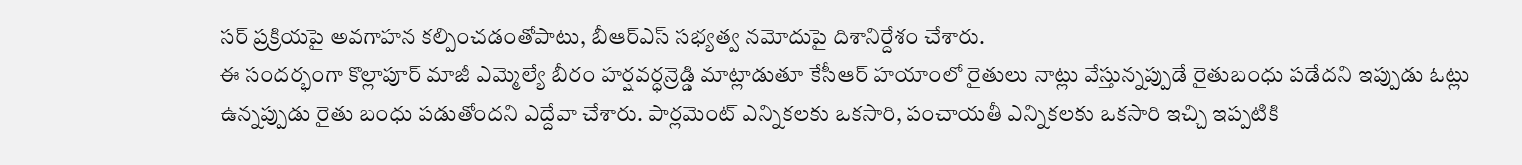సర్ ప్రక్రియపై అవగాహన కల్పించడంతోపాటు, బీఆర్ఎస్ సభ్యత్వ నమోదుపై దిశానిర్దేశం చేశారు.
ఈ సందర్భంగా కొల్లాపూర్ మాజీ ఎమ్మెల్యే బీరం హర్షవర్ధన్రెడ్డి మాట్లాడుతూ కేసీఆర్ హయాంలో రైతులు నాట్లు వేస్తున్నప్పుడే రైతుబంధు పడేదని ఇప్పుడు ఓట్లు ఉన్నప్పుడు రైతు బంధు పడుతోందని ఎద్దేవా చేశారు. పార్లమెంట్ ఎన్నికలకు ఒకసారి, పంచాయతీ ఎన్నికలకు ఒకసారి ఇచ్చి ఇప్పటికి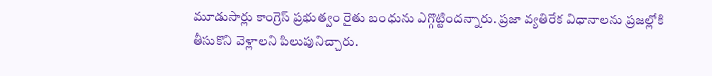మూడుసార్లు కాంగ్రెస్ ప్రభుత్వం రైతు బంధును ఎగ్గొట్టిందన్నారు. ప్రజా వ్యతిరేక విధానాలను ప్రజల్లోకి తీసుకొని వెళ్లాలని పిలుపునిచ్చారు.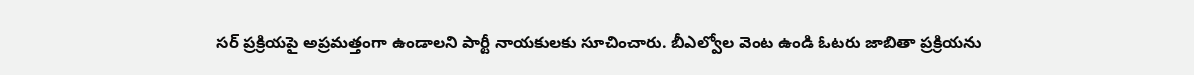సర్ ప్రక్రియపై అప్రమత్తంగా ఉండాలని పార్టీ నాయకులకు సూచించారు. బీఎల్వోల వెంట ఉండి ఓటరు జాబితా ప్రక్రియను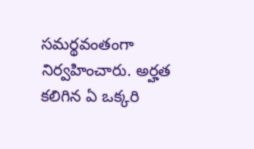సమర్థవంతంగా నిర్వహించారు. అర్హత కలిగిన ఏ ఒక్కరి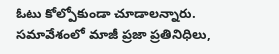ఓటు కోల్పోకుండా చూడాలన్నారు. సమావేశంలో మాజీ ప్రజా ప్రతినిధిలు,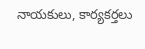నాయకులు, కార్యకర్తలు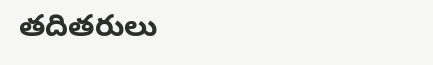తదితరులు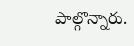పాల్గొన్నారు.